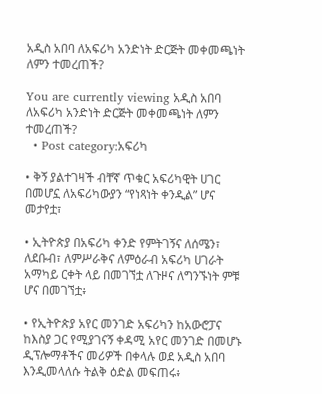አዲስ አበባ ለአፍሪካ አንድነት ድርጅት መቀመጫነት ለምን ተመረጠች?

You are currently viewing አዲስ አበባ ለአፍሪካ አንድነት ድርጅት መቀመጫነት ለምን ተመረጠች?
  • Post category:አፍሪካ

• ቅኝ ያልተገዛች ብቸኛ ጥቁር አፍሪካዊት ሀገር በመሆኗ ለአፍሪካውያን “የነጻነት ቀንዲል” ሆና መታየቷ፣

• ኢትዮጵያ በአፍሪካ ቀንድ የምትገኝና ለሰሜን፣ ለደቡብ፣ ለምሥራቅና ለምዕራብ አፍሪካ ሀገራት አማካይ ርቀት ላይ በመገኘቷ ለጉዞና ለግንኙነት ምቹ ሆና በመገኘቷ፥

• የኢትዮጵያ አየር መንገድ አፍሪካን ከአውሮፓና ከእስያ ጋር የሚያገናኝ ቀዳሚ አየር መንገድ በመሆኑ ዲፕሎማቶችና መሪዎች በቀላሉ ወደ አዲስ አበባ እንዲመላለሱ ትልቅ ዕድል መፍጠሩ፥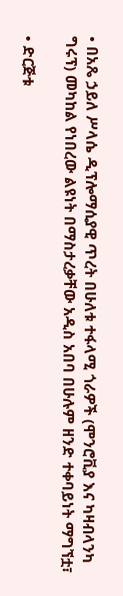• በአጼ ኃይለ ሥላሴ ዲፕሎማሲያዊ ጥረት በሁለቱ ተፋላሚ ጎራዎች (ሞንሮቪያ እና ካዛብላንካ ግሩፕ) መካከል የነበረው ልዩነት በማስታረቃቸው አዲስ አበባ በሁሉም ዘንድ ተቀባይነት ማግኘቷ፣

• ድርጅቱ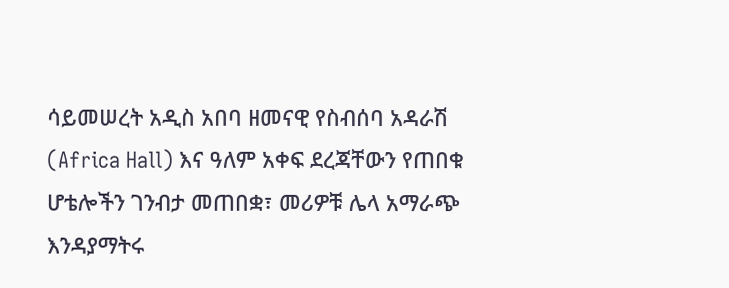ሳይመሠረት አዲስ አበባ ዘመናዊ የስብሰባ አዳራሽ (Africa Hall) እና ዓለም አቀፍ ደረጃቸውን የጠበቁ ሆቴሎችን ገንብታ መጠበቋ፣ መሪዎቹ ሌላ አማራጭ እንዳያማትሩ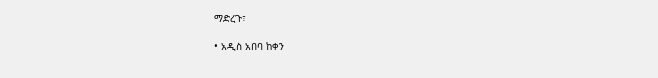ማድረጉ፣

• አዲስ አበባ ከቀን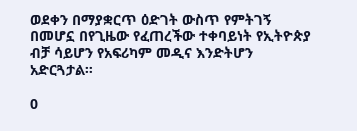ወደቀን በማያቋርጥ ዕድገት ውስጥ የምትገኝ በመሆኗ በየጊዜው የፈጠረችው ተቀባይነት የኢትዮጵያ ብቻ ሳይሆን የአፍሪካም መዲና እንድትሆን አድርጓታል።

0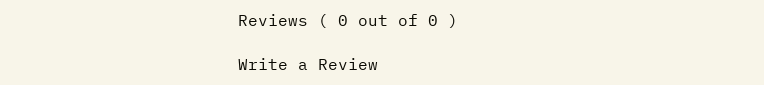Reviews ( 0 out of 0 )

Write a Review